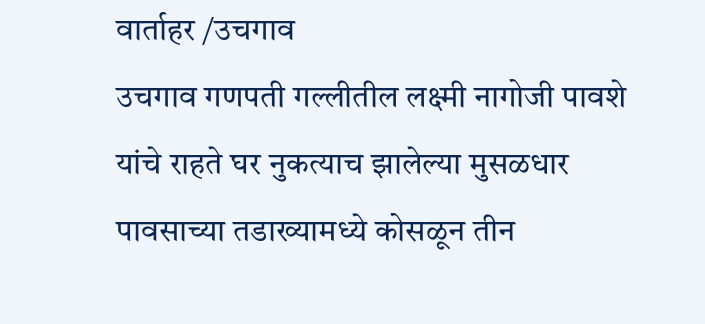वार्ताहर /उचगाव
उचगाव गणपती गल्लीतील लक्ष्मी नागोजी पावशे यांचे राहते घर नुकत्याच झालेल्या मुसळधार पावसाच्या तडाख्यामध्ये कोसळून तीन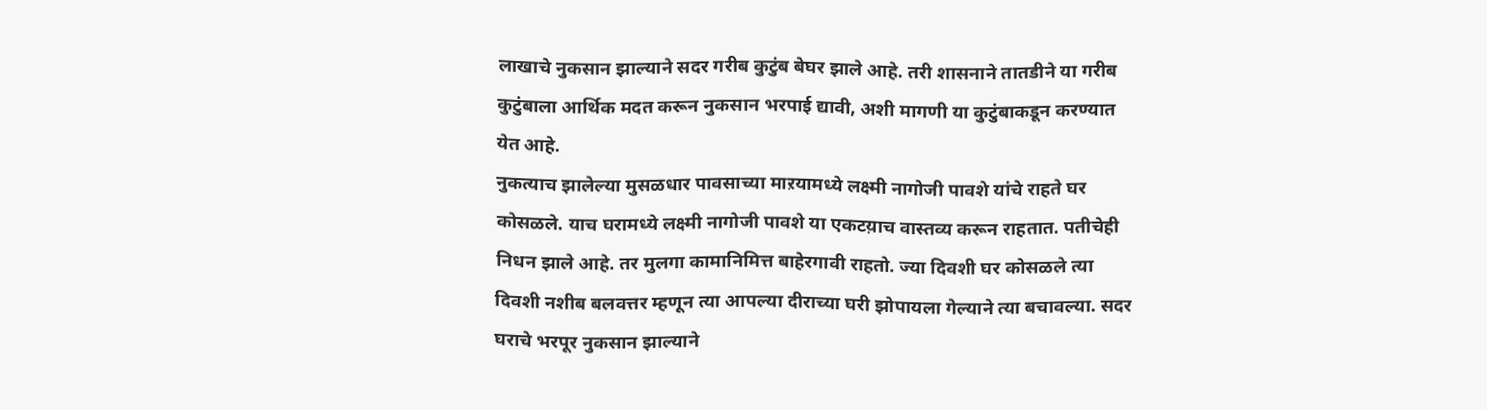लाखाचे नुकसान झाल्याने सदर गरीब कुटुंब बेघर झाले आहे. तरी शासनाने तातडीने या गरीब कुटुंबाला आर्थिक मदत करून नुकसान भरपाई द्यावी, अशी मागणी या कुटुंबाकडून करण्यात येत आहे.
नुकत्याच झालेल्या मुसळधार पावसाच्या माऱयामध्ये लक्ष्मी नागोजी पावशे यांचे राहते घर कोसळले. याच घरामध्ये लक्ष्मी नागोजी पावशे या एकटय़ाच वास्तव्य करून राहतात. पतीचेही निधन झाले आहे. तर मुलगा कामानिमित्त बाहेरगावी राहतो. ज्या दिवशी घर कोसळले त्या दिवशी नशीब बलवत्तर म्हणून त्या आपल्या दीराच्या घरी झोपायला गेल्याने त्या बचावल्या. सदर घराचे भरपूर नुकसान झाल्याने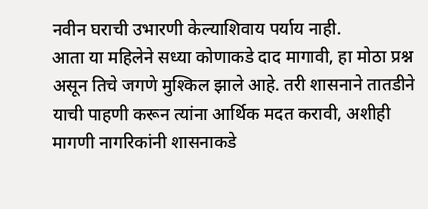नवीन घराची उभारणी केल्याशिवाय पर्याय नाही.
आता या महिलेने सध्या कोणाकडे दाद मागावी, हा मोठा प्रश्न असून तिचे जगणे मुश्किल झाले आहे. तरी शासनाने तातडीने याची पाहणी करून त्यांना आर्थिक मदत करावी, अशीही मागणी नागरिकांनी शासनाकडे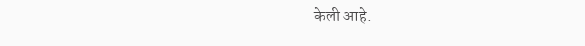केली आहे.